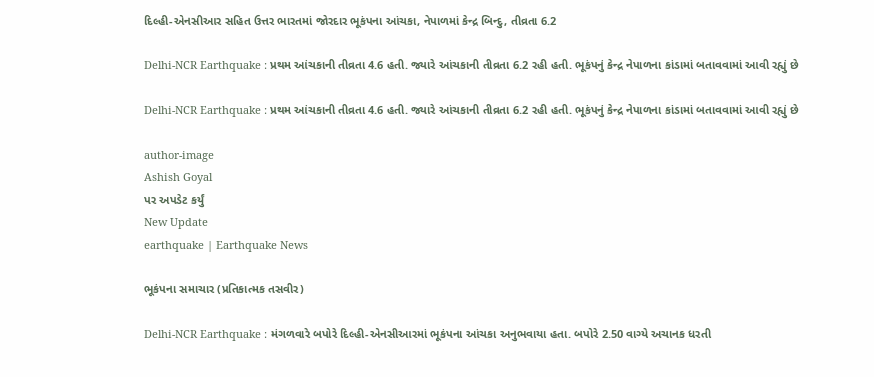દિલ્હી-એનસીઆર સહિત ઉત્તર ભારતમાં જોરદાર ભૂકંપના આંચકા, નેપાળમાં કેન્દ્ર બિન્દુ, તીવ્રતા 6.2

Delhi-NCR Earthquake : પ્રથમ આંચકાની તીવ્રતા 4.6 હતી. જ્યારે આંચકાની તીવ્રતા 6.2 રહી હતી. ભૂકંપનું કેન્દ્ર નેપાળના કાંડામાં બતાવવામાં આવી રહ્યું છે

Delhi-NCR Earthquake : પ્રથમ આંચકાની તીવ્રતા 4.6 હતી. જ્યારે આંચકાની તીવ્રતા 6.2 રહી હતી. ભૂકંપનું કેન્દ્ર નેપાળના કાંડામાં બતાવવામાં આવી રહ્યું છે

author-image
Ashish Goyal
પર અપડેટ કર્યું
New Update
earthquake | Earthquake News

ભૂકંપના સમાચાર (પ્રતિકાત્મક તસવીર)

Delhi-NCR Earthquake : મંગળવારે બપોરે દિલ્હી-એનસીઆરમાં ભૂકંપના આંચકા અનુભવાયા હતા. બપોરે 2.50 વાગ્યે અચાનક ધરતી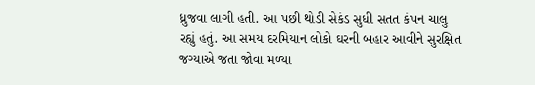ધ્રુજવા લાગી હતી. આ પછી થોડી સેકંડ સુધી સતત કંપન ચાલુ રહ્યું હતું. આ સમય દરમિયાન લોકો ઘરની બહાર આવીને સુરક્ષિત જગ્યાએ જતા જોવા મળ્યા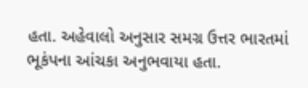હતા. અહેવાલો અનુસાર સમગ્ર ઉત્તર ભારતમાં ભૂકંપના આંચકા અનુભવાયા હતા.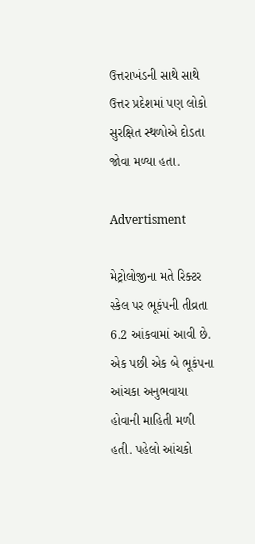ઉત્તરાખંડની સાથે સાથે ઉત્તર પ્રદેશમાં પણ લોકો સુરક્ષિત સ્થળોએ દોડતા જોવા મળ્યા હતા.

Advertisment

મેટ્રોલોજીના મતે રિક્ટર સ્કેલ પર ભૂકંપની તીવ્રતા 6.2 આંકવામાં આવી છે. એક પછી એક બે ભૂકંપના આંચકા અનુભવાયા હોવાની માહિતી મળી હતી. પહેલો આંચકો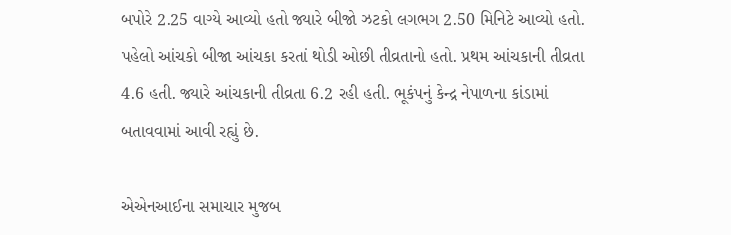બપોરે 2.25 વાગ્યે આવ્યો હતો જ્યારે બીજો ઝટકો લગભગ 2.50 મિનિટે આવ્યો હતો. પહેલો આંચકો બીજા આંચકા કરતાં થોડી ઓછી તીવ્રતાનો હતો. પ્રથમ આંચકાની તીવ્રતા 4.6 હતી. જ્યારે આંચકાની તીવ્રતા 6.2 રહી હતી. ભૂકંપનું કેન્દ્ર નેપાળના કાંડામાં બતાવવામાં આવી રહ્યું છે.

એએનઆઈના સમાચાર મુજબ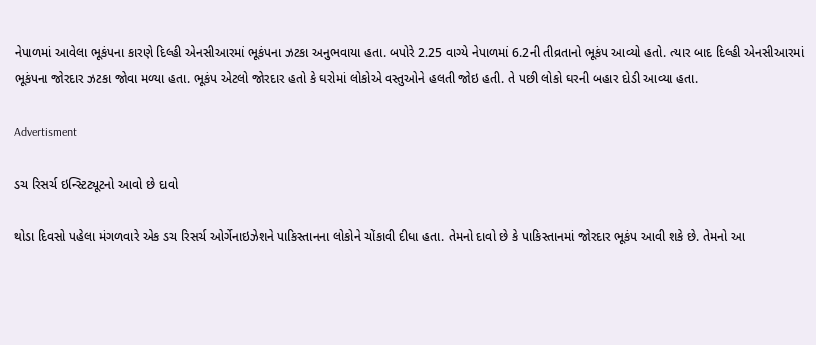નેપાળમાં આવેલા ભૂકંપના કારણે દિલ્હી એનસીઆરમાં ભૂકંપના ઝટકા અનુભવાયા હતા. બપોરે 2.25 વાગ્યે નેપાળમાં 6.2ની તીવ્રતાનો ભૂકંપ આવ્યો હતો. ત્યાર બાદ દિલ્હી એનસીઆરમાં ભૂકંપના જોરદાર ઝટકા જોવા મળ્યા હતા. ભૂકંપ એટલો જોરદાર હતો કે ઘરોમાં લોકોએ વસ્તુઓને હલતી જોઇ હતી. તે પછી લોકો ઘરની બહાર દોડી આવ્યા હતા.

Advertisment

ડચ રિસર્ચ ઇન્સ્ટિટ્યૂટનો આવો છે દાવો

થોડા દિવસો પહેલા મંગળવારે એક ડચ રિસર્ચ ઓર્ગેનાઇઝેશને પાકિસ્તાનના લોકોને ચોંકાવી દીધા હતા. તેમનો દાવો છે કે પાકિસ્તાનમાં જોરદાર ભૂકંપ આવી શકે છે. તેમનો આ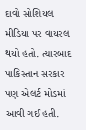દાવો સોશિયલ મીડિયા પર વાયરલ થયો હતો. ત્યારબાદ પાકિસ્તાન સરકાર પણ એલર્ટ મોડમાં આવી ગઈ હતી.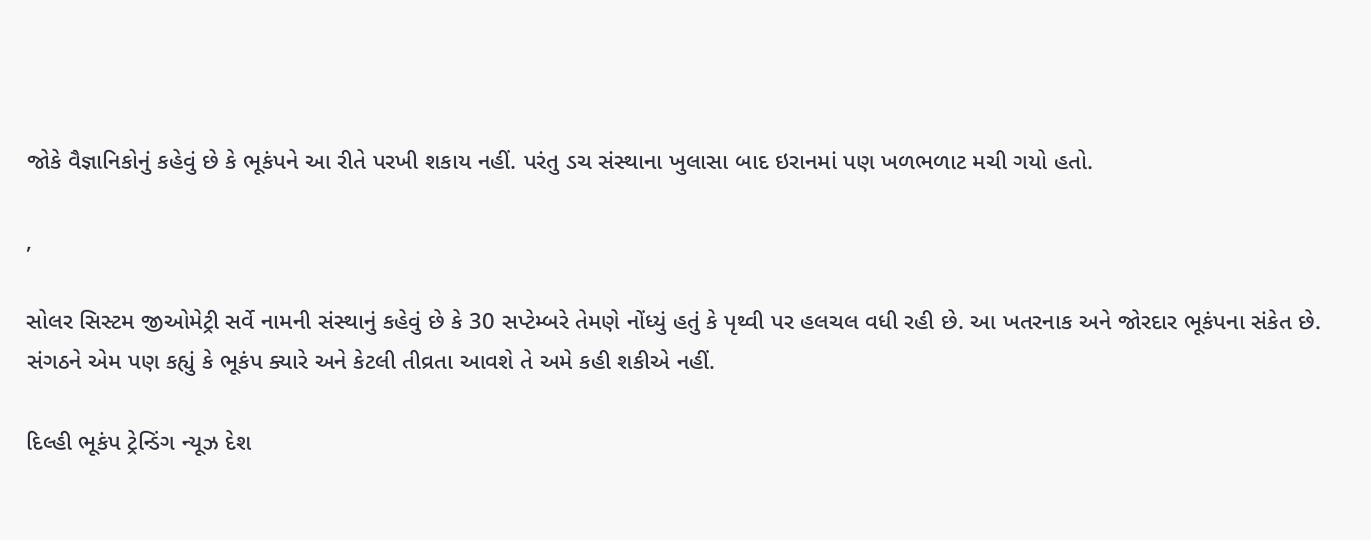જોકે વૈજ્ઞાનિકોનું કહેવું છે કે ભૂકંપને આ રીતે પરખી શકાય નહીં. પરંતુ ડચ સંસ્થાના ખુલાસા બાદ ઇરાનમાં પણ ખળભળાટ મચી ગયો હતો.

,

સોલર સિસ્ટમ જીઓમેટ્રી સર્વે નામની સંસ્થાનું કહેવું છે કે 30 સપ્ટેમ્બરે તેમણે નોંધ્યું હતું કે પૃથ્વી પર હલચલ વધી રહી છે. આ ખતરનાક અને જોરદાર ભૂકંપના સંકેત છે. સંગઠને એમ પણ કહ્યું કે ભૂકંપ ક્યારે અને કેટલી તીવ્રતા આવશે તે અમે કહી શકીએ નહીં.

દિલ્હી ભૂકંપ ટ્રેન્ડિંગ ન્યૂઝ દેશ